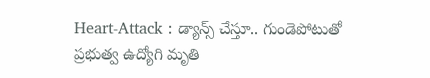Heart-Attack : డ్యాన్స్ చేస్తూ.. గుండెపోటుతో ప్రభుత్వ ఉద్యోగి మృతి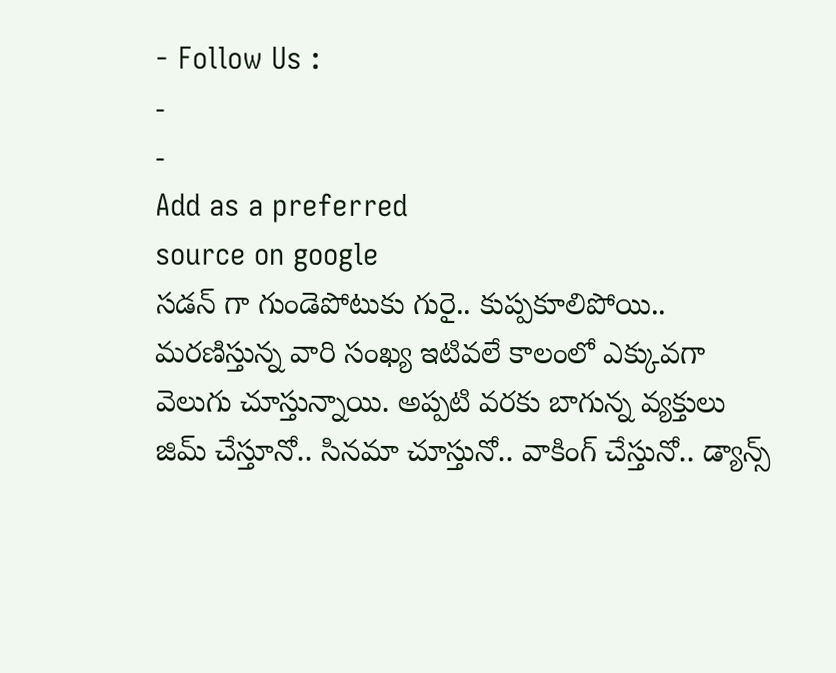- Follow Us :
-
-
Add as a preferred
source on google
సడన్ గా గుండెపోటుకు గురై.. కుప్పకూలిపోయి.. మరణిస్తున్న వారి సంఖ్య ఇటివలే కాలంలో ఎక్కువగా వెలుగు చూస్తున్నాయి. అప్పటి వరకు బాగున్న వ్యక్తులు జిమ్ చేస్తూనో.. సినమా చూస్తునో.. వాకింగ్ చేస్తునో.. డ్యాన్స్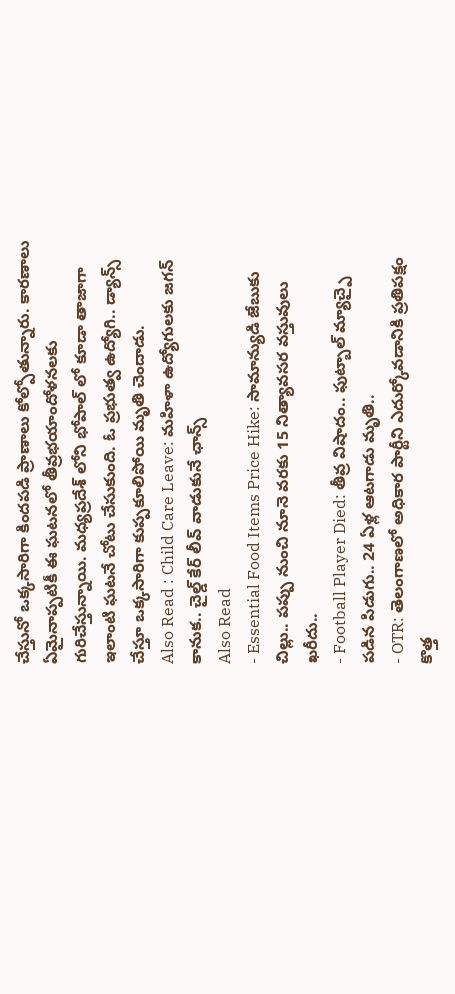చేస్తునో ఒక్కసారిగా కిందపడి ప్రాణాలు కోల్పోతున్నారు. కారణాలు ఏమైనాప్పటికీ ఈ ఘటనలో తీవ్రభయాందోళనలకు గురిచేస్తున్నాయి. మధ్యప్రదేశ్ లోని భోపాల్ లో కూడా తాజాగా ఇలాంటి ఘటనే చోటు చేసుకుంది. ఓ ప్రభుత్వ ఉద్యోగి.. డ్యాన్స్ చేస్తూ ఒక్కసారిగా కుప్పకూలిపోయి మృతి చెందాడు.
Also Read : Child Care Leave: మహిళా ఉద్యోగులకు జగన్ కానుక.. చైల్డ్ కేర్ లీవ్ వాడుకునే ఛాన్స్
Also Read
- Essential Food Items Price Hike: సామాన్యుడి జేబుకు చిల్లు.. పప్పు నుంచి నూనె వరకు 15 నిత్యావసర వస్తువులు ఖరీదు..
- Football Player Died: తీవ్ర విషాదం.. ఫుట్బాల్ మ్యాచ్పై పడిన పిడుగు.. 24 ఏళ్ల ఆటగాడు మృతి..
- OTR: తెలంగాణలో అధికార పార్టీని ఎదుర్కోవడానికి ప్రతిపక్షం కొత్త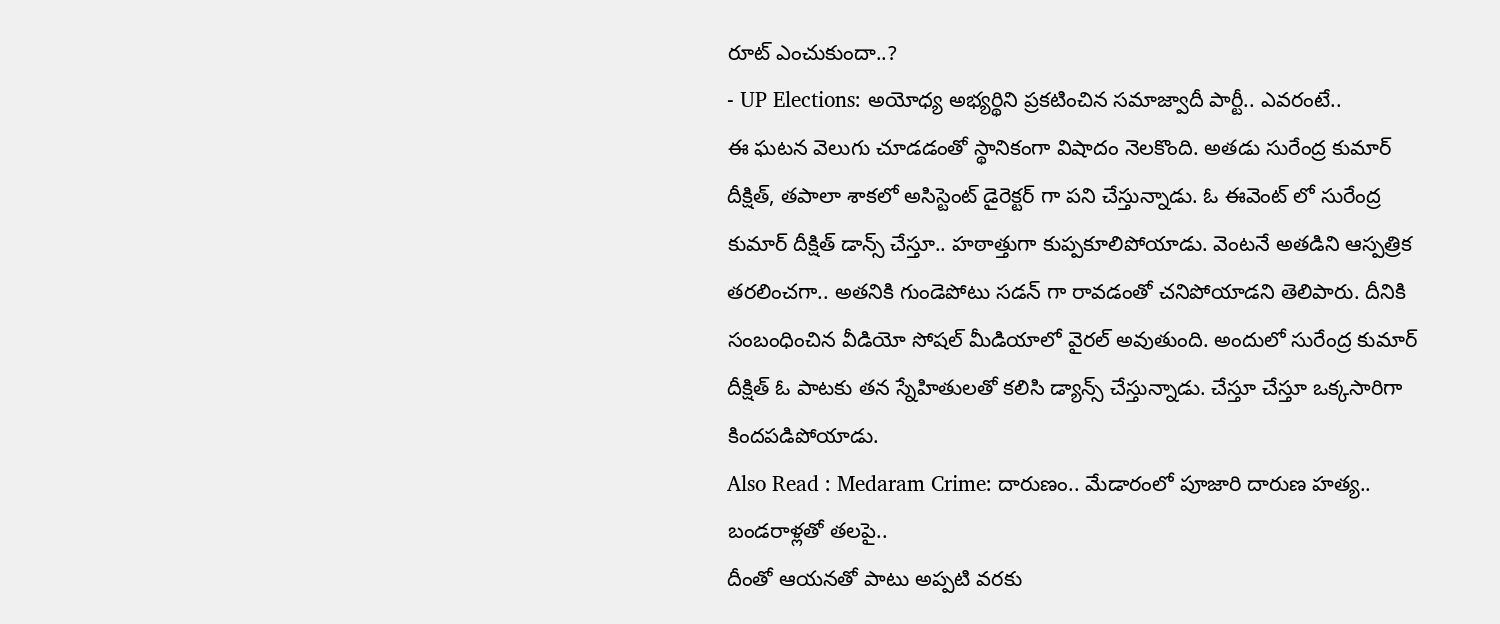రూట్ ఎంచుకుందా..?
- UP Elections: అయోధ్య అభ్యర్థిని ప్రకటించిన సమాజ్వాదీ పార్టీ.. ఎవరంటే..
ఈ ఘటన వెలుగు చూడడంతో స్థానికంగా విషాదం నెలకొంది. అతడు సురేంద్ర కుమార్ దీక్షిత్, తపాలా శాకలో అసిస్టెంట్ డైరెక్టర్ గా పని చేస్తున్నాడు. ఓ ఈవెంట్ లో సురేంద్ర కుమార్ దీక్షిత్ డాన్స్ చేస్తూ.. హఠాత్తుగా కుప్పకూలిపోయాడు. వెంటనే అతడిని ఆస్పత్రిక తరలించగా.. అతనికి గుండెపోటు సడన్ గా రావడంతో చనిపోయాడని తెలిపారు. దీనికి సంబంధించిన వీడియో సోషల్ మీడియాలో వైరల్ అవుతుంది. అందులో సురేంద్ర కుమార్ దీక్షిత్ ఓ పాటకు తన స్నేహితులతో కలిసి డ్యాన్స్ చేస్తున్నాడు. చేస్తూ చేస్తూ ఒక్కసారిగా కిందపడిపోయాడు.
Also Read : Medaram Crime: దారుణం.. మేడారంలో పూజారి దారుణ హత్య.. బండరాళ్లతో తలపై..
దీంతో ఆయనతో పాటు అప్పటి వరకు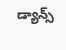డ్యాన్స్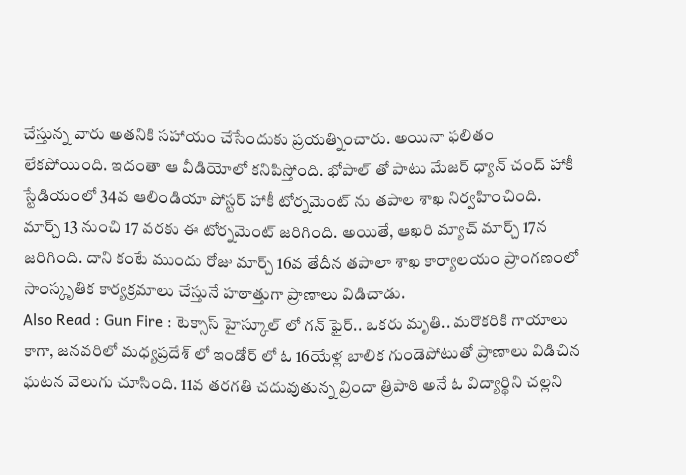చేస్తున్న వారు అతనికి సహాయం చేసేందుకు ప్రయత్నించారు. అయినా ఫలితం లేకపోయింది. ఇదంతా ఆ వీడియోలో కనిపిస్తోంది. భోపాల్ తో పాటు మేజర్ ధ్యాన్ చంద్ హాకీ స్టేడియంలో 34వ ఆలిండియా పోస్టర్ హాకీ టోర్నమెంట్ ను తపాల శాఖ నిర్వహించింది. మార్చ్ 13 నుంచి 17 వరకు ఈ టోర్నమెంట్ జరిగింది. అయితే, ఆఖరి మ్యాచ్ మార్చ్ 17న జరిగింది. దాని కంటే ముందు రోజు మార్చ్ 16వ తేదీన తపాలా శాఖ కార్యాలయం ప్రాంగణంలో సాంస్కృతిక కార్యక్రమాలు చేస్తునే హఠాత్తుగా ప్రాణాలు విడిచాడు.
Also Read : Gun Fire : టెక్సాస్ హైస్కూల్ లో గన్ ఫైర్.. ఒకరు మృతి.. మరొకరికి గాయాలు
కాగా, జనవరిలో మధ్యప్రదేశ్ లో ఇండోర్ లో ఓ 16యేళ్ల బాలిక గుండెపోటుతో ప్రాణాలు విడిచిన ఘటన వెలుగు చూసింది. 11వ తరగతి చదువుతున్న వ్రిందా త్రిపాఠి అనే ఓ విద్యార్థిని చల్లని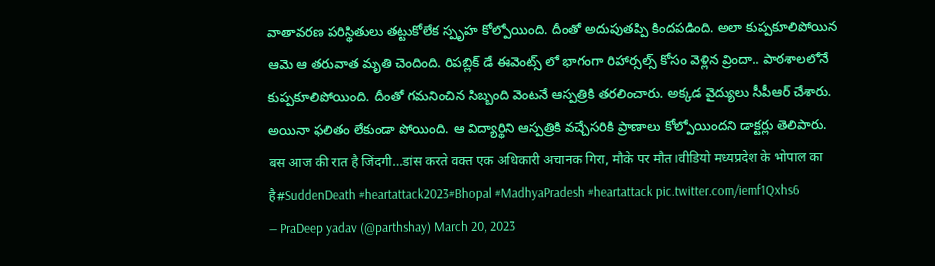వాతావరణ పరిస్థితులు తట్టుకోలేక స్పృహ కోల్పోయింది. దీంతో అదుపుతప్పి కిందపడింది. అలా కుప్పకూలిపోయిన ఆమె ఆ తరువాత మృతి చెందింది. రిపబ్లిక్ డే ఈవెంట్స్ లో భాగంగా రిహార్సల్స్ కోసం వెళ్లిన వ్రిందా.. పాఠశాలలోనే కుప్పకూలిపోయింది. దీంతో గమనించిన సిబ్బంది వెంటనే ఆస్పత్రికి తరలించారు. అక్కడ వైద్యులు సీపీఆర్ చేశారు. అయినా ఫలితం లేకుండా పోయింది. ఆ విద్యార్థిని ఆస్పత్రికి వచ్చేసరికి ప్రాణాలు కోల్పోయిందని డాక్టర్లు తెలిపారు.
बस आज की रात है जिंदगी…डांस करते वक्त एक अधिकारी अचानक गिरा, मौके पर मौत।वीडियो मध्यप्रदेश के भोपाल का है#SuddenDeath #heartattack2023#Bhopal #MadhyaPradesh #heartattack pic.twitter.com/iemf1Qxhs6
— PraDeep yadav (@parthshay) March 20, 2023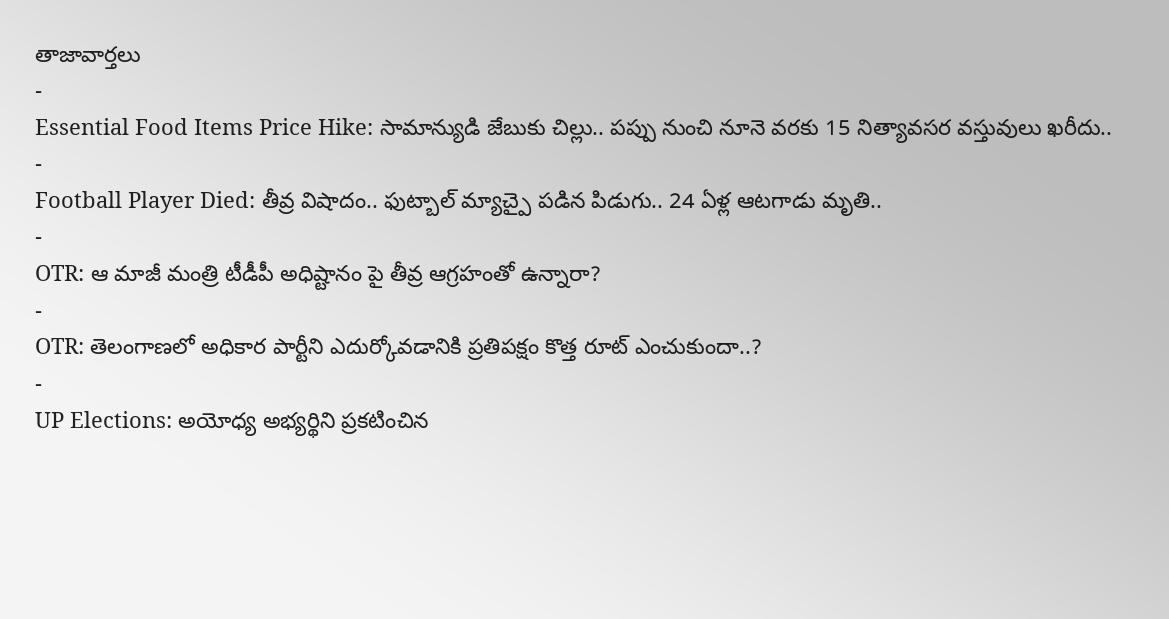తాజావార్తలు
-
Essential Food Items Price Hike: సామాన్యుడి జేబుకు చిల్లు.. పప్పు నుంచి నూనె వరకు 15 నిత్యావసర వస్తువులు ఖరీదు..
-
Football Player Died: తీవ్ర విషాదం.. ఫుట్బాల్ మ్యాచ్పై పడిన పిడుగు.. 24 ఏళ్ల ఆటగాడు మృతి..
-
OTR: ఆ మాజీ మంత్రి టీడీపీ అధిష్టానం పై తీవ్ర ఆగ్రహంతో ఉన్నారా?
-
OTR: తెలంగాణలో అధికార పార్టీని ఎదుర్కోవడానికి ప్రతిపక్షం కొత్త రూట్ ఎంచుకుందా..?
-
UP Elections: అయోధ్య అభ్యర్థిని ప్రకటించిన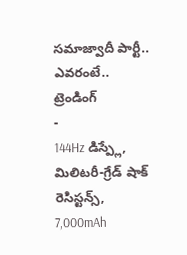సమాజ్వాదీ పార్టీ.. ఎవరంటే..
ట్రెండింగ్
-
144Hz డిస్ప్లే, మిలిటరీ-గ్రేడ్ షాక్ రెసిస్టన్స్, 7,000mAh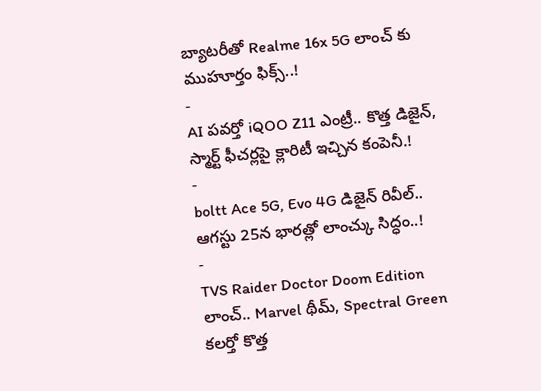బ్యాటరీతో Realme 16x 5G లాంచ్ కు ముహూర్తం ఫిక్స్..!
-
AI పవర్తో iQOO Z11 ఎంట్రీ.. కొత్త డిజైన్, స్మార్ట్ ఫీచర్లపై క్లారిటీ ఇచ్చిన కంపెనీ.!
-
boltt Ace 5G, Evo 4G డిజైన్ రివీల్.. ఆగస్టు 25న భారత్లో లాంచ్కు సిద్ధం..!
-
TVS Raider Doctor Doom Edition లాంచ్.. Marvel థీమ్, Spectral Green కలర్తో కొత్త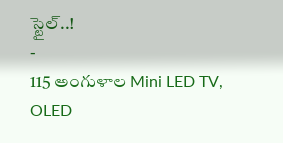స్టైల్..!
-
115 అంగుళాల Mini LED TV, OLED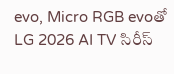evo, Micro RGB evoతో LG 2026 AI TV సిరీస్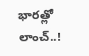భారత్లో లాంచ్..!